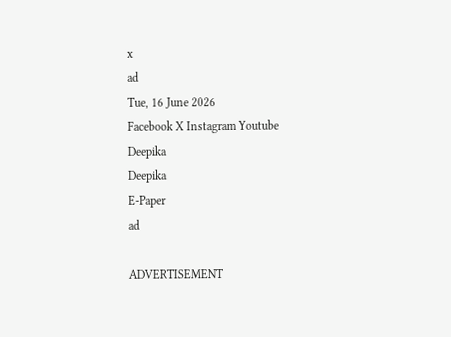x
ad
Tue, 16 June 2026
Facebook X Instagram Youtube
Deepika
Deepika
E-Paper
ad

ADVERTISEMENT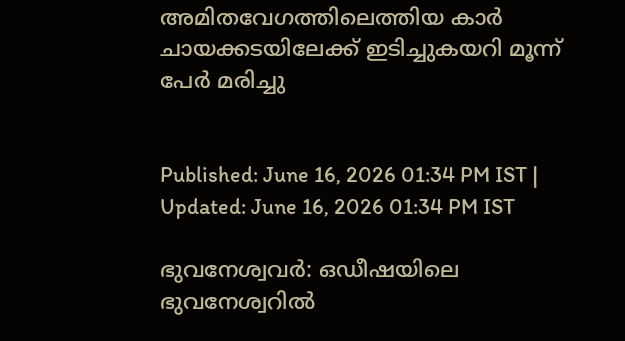അമിതവേഗത്തിലെത്തിയ കാർ ചായക്കടയിലേക്ക് ഇടിച്ചുകയറി മൂന്ന് പേർ മരിച്ചു


Published: June 16, 2026 01:34 PM IST | Updated: June 16, 2026 01:34 PM IST

ഭുവനേശ്വവർ: ഒഡീഷയിലെ ഭുവനേശ്വറിൽ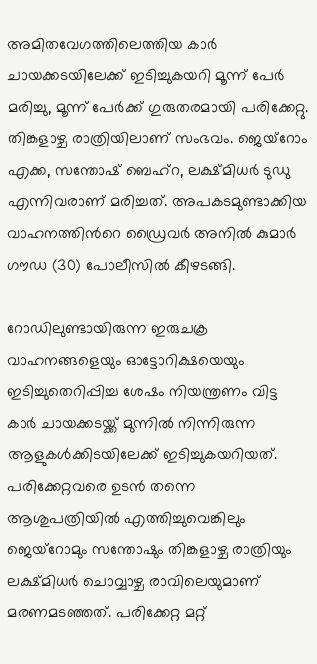അമിതവേഗത്തിലെത്തിയ കാർ ചായക്കടയിലേക്ക് ഇടിച്ചുകയറി മൂന്ന് പേർ മരിച്ചു, മൂന്ന് പേർക്ക് ഗുരുതരമായി പരിക്കേറ്റു. തിങ്കളാഴ്ച രാത്രിയിലാണ് സംഭവം. ജെയ്‌റോം എക്ക, സന്തോഷ് ബെഹ്‌റ, ലക്ഷ്മിധർ ടുഡു എന്നിവരാണ് മരിച്ചത്. അപകടമുണ്ടാക്കിയ വാഹനത്തിന്‍റെ ഡ്രൈവർ അനിൽ കുമാർ ഗൗഡ (30) പോലീസിൽ കീഴടങ്ങി.

റോഡിലുണ്ടായിരുന്ന ഇരുചക്ര വാഹനങ്ങളെയും ഓട്ടോറിക്ഷയെയും ഇടിച്ചുതെറിപ്പിച്ച ശേഷം നിയന്ത്രണം വിട്ട കാർ ചായക്കടയ്ക്ക് മുന്നിൽ നിന്നിരുന്ന ആളുകള്‍ക്കിടയിലേക്ക് ഇടിച്ചുകയറിയത്. പരിക്കേറ്റവരെ ഉടൻ തന്നെ ആശുപത്രിയിൽ എത്തിച്ചുവെങ്കിലും ജെയ്‌റോമും സന്തോഷും തിങ്കളാഴ്ച രാത്രിയും ലക്ഷ്മിധർ ചൊവ്വാഴ്ച രാവിലെയുമാണ് മരണമടഞ്ഞത്. പരിക്കേറ്റ മറ്റ്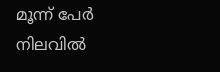മൂന്ന് പേർ നിലവിൽ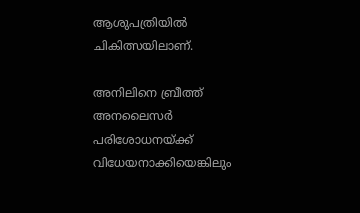ആശുപത്രിയിൽ ചികിത്സയിലാണ്.

അനിലിനെ ബ്രീത്ത് അനലൈസർ പരിശോധനയ്ക്ക് വിധേയനാക്കിയെങ്കിലും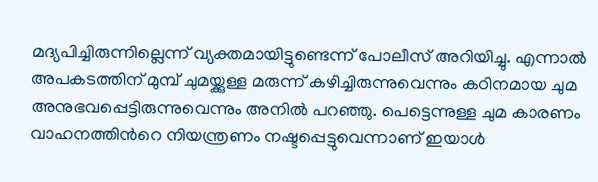മദ്യപിച്ചിരുന്നില്ലെന്ന് വ്യക്തമായിട്ടുണ്ടെന്ന് പോലീസ് അറിയിച്ചു. എന്നാൽ അപകടത്തിന് മുമ്പ് ചുമയ്ക്കുള്ള മരുന്ന് കഴിച്ചിരുന്നുവെന്നും കഠിനമായ ചുമ അനുഭവപ്പെട്ടിരുന്നുവെന്നും അനിൽ പറഞ്ഞു. പെട്ടെന്നുള്ള ചുമ കാരണം വാഹനത്തിന്‍റെ നിയന്ത്രണം നഷ്ടപ്പെട്ടുവെന്നാണ് ഇയാൾ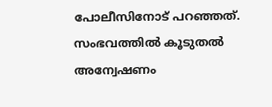പോലീസിനോട് പറഞ്ഞത്. സംഭവത്തിൽ കൂടുതൽ അന്വേഷണം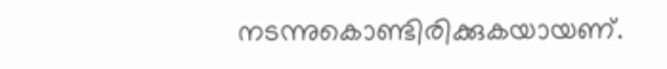നടന്നുകൊണ്ടിരിക്കുകയായണ്.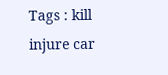Tags : kill injure car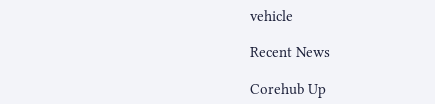vehicle

Recent News

Corehub Up